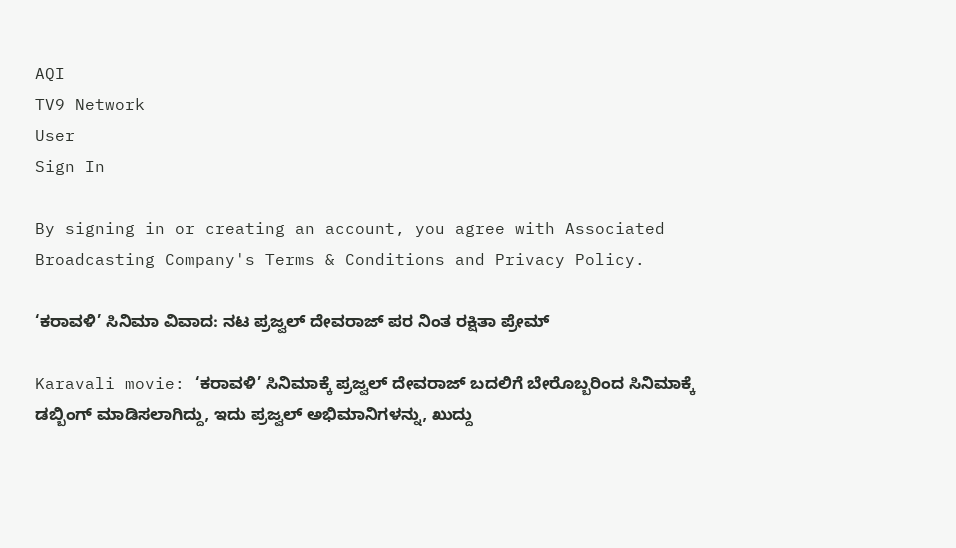AQI
TV9 Network
User
Sign In

By signing in or creating an account, you agree with Associated Broadcasting Company's Terms & Conditions and Privacy Policy.

‘ಕರಾವಳಿ’ ಸಿನಿಮಾ ವಿವಾದ: ನಟ ಪ್ರಜ್ವಲ್ ದೇವರಾಜ್ ಪರ ನಿಂತ ರಕ್ಷಿತಾ ಪ್ರೇಮ್

Karavali movie: ‘ಕರಾವಳಿ’ ಸಿನಿಮಾಕ್ಕೆ ಪ್ರಜ್ವಲ್ ದೇವರಾಜ್ ಬದಲಿಗೆ ಬೇರೊಬ್ಬರಿಂದ ಸಿನಿಮಾಕ್ಕೆ ಡಬ್ಬಿಂಗ್ ಮಾಡಿಸಲಾಗಿದ್ದು, ಇದು ಪ್ರಜ್ವಲ್ ಅಭಿಮಾನಿಗಳನ್ನು, ಖುದ್ದು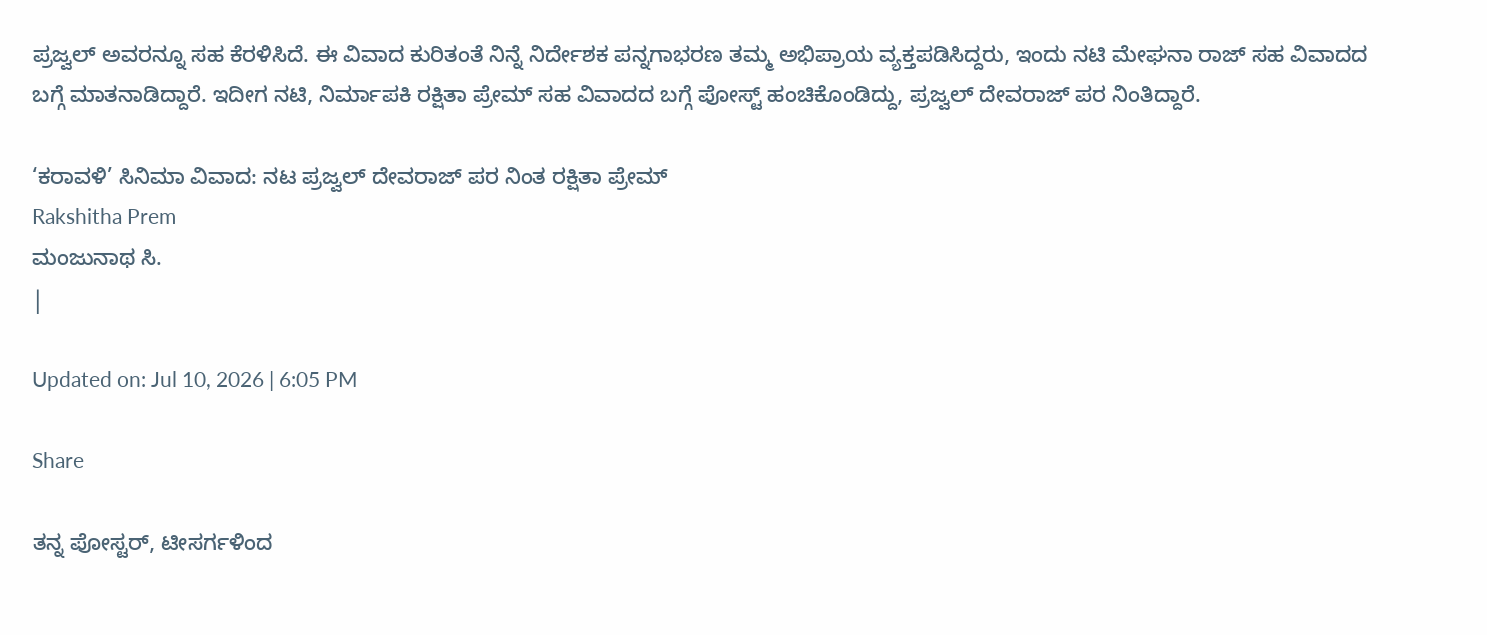ಪ್ರಜ್ವಲ್ ಅವರನ್ನೂ ಸಹ ಕೆರಳಿಸಿದೆ. ಈ ವಿವಾದ ಕುರಿತಂತೆ ನಿನ್ನೆ ನಿರ್ದೇಶಕ ಪನ್ನಗಾಭರಣ ತಮ್ಮ ಅಭಿಪ್ರಾಯ ವ್ಯಕ್ತಪಡಿಸಿದ್ದರು, ಇಂದು ನಟಿ ಮೇಘನಾ ರಾಜ್ ಸಹ ವಿವಾದದ ಬಗ್ಗೆ ಮಾತನಾಡಿದ್ದಾರೆ. ಇದೀಗ ನಟಿ, ನಿರ್ಮಾಪಕಿ ರಕ್ಷಿತಾ ಪ್ರೇಮ್ ಸಹ ವಿವಾದದ ಬಗ್ಗೆ ಪೋಸ್ಟ್ ಹಂಚಿಕೊಂಡಿದ್ದು, ಪ್ರಜ್ವಲ್ ದೇವರಾಜ್ ಪರ ನಿಂತಿದ್ದಾರೆ.

‘ಕರಾವಳಿ’ ಸಿನಿಮಾ ವಿವಾದ: ನಟ ಪ್ರಜ್ವಲ್ ದೇವರಾಜ್ ಪರ ನಿಂತ ರಕ್ಷಿತಾ ಪ್ರೇಮ್
Rakshitha Prem
ಮಂಜುನಾಥ ಸಿ.
|

Updated on: Jul 10, 2026 | 6:05 PM

Share

ತನ್ನ ಪೋಸ್ಟರ್, ಟೀಸರ್ಗಳಿಂದ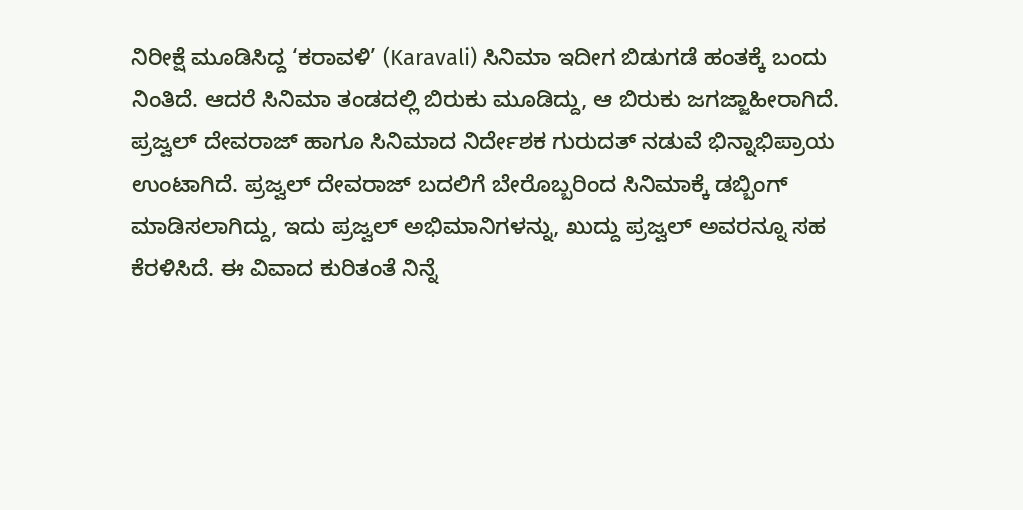ನಿರೀಕ್ಷೆ ಮೂಡಿಸಿದ್ದ ‘ಕರಾವಳಿ’ (Karavali) ಸಿನಿಮಾ ಇದೀಗ ಬಿಡುಗಡೆ ಹಂತಕ್ಕೆ ಬಂದು ನಿಂತಿದೆ. ಆದರೆ ಸಿನಿಮಾ ತಂಡದಲ್ಲಿ ಬಿರುಕು ಮೂಡಿದ್ದು, ಆ ಬಿರುಕು ಜಗಜ್ಜಾಹೀರಾಗಿದೆ. ಪ್ರಜ್ವಲ್ ದೇವರಾಜ್ ಹಾಗೂ ಸಿನಿಮಾದ ನಿರ್ದೇಶಕ ಗುರುದತ್ ನಡುವೆ ಭಿನ್ನಾಭಿಪ್ರಾಯ ಉಂಟಾಗಿದೆ. ಪ್ರಜ್ವಲ್ ದೇವರಾಜ್ ಬದಲಿಗೆ ಬೇರೊಬ್ಬರಿಂದ ಸಿನಿಮಾಕ್ಕೆ ಡಬ್ಬಿಂಗ್ ಮಾಡಿಸಲಾಗಿದ್ದು, ಇದು ಪ್ರಜ್ವಲ್ ಅಭಿಮಾನಿಗಳನ್ನು, ಖುದ್ದು ಪ್ರಜ್ವಲ್ ಅವರನ್ನೂ ಸಹ ಕೆರಳಿಸಿದೆ. ಈ ವಿವಾದ ಕುರಿತಂತೆ ನಿನ್ನೆ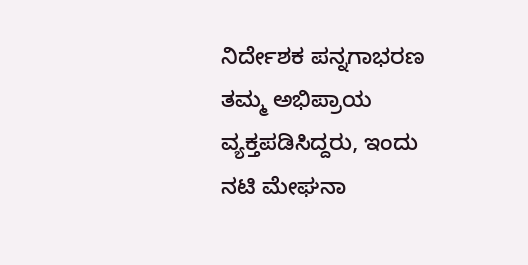ನಿರ್ದೇಶಕ ಪನ್ನಗಾಭರಣ ತಮ್ಮ ಅಭಿಪ್ರಾಯ ವ್ಯಕ್ತಪಡಿಸಿದ್ದರು, ಇಂದು ನಟಿ ಮೇಘನಾ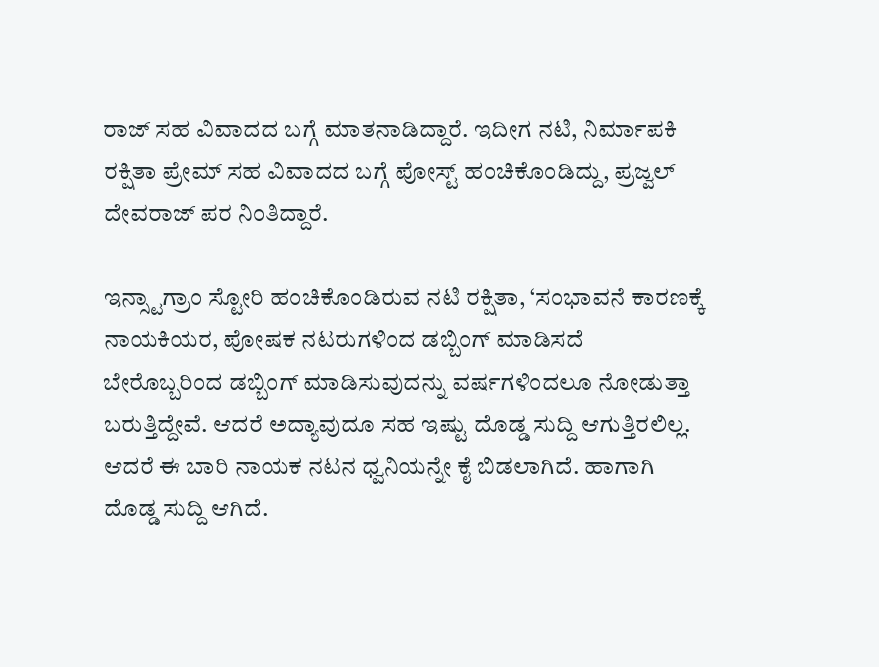ರಾಜ್ ಸಹ ವಿವಾದದ ಬಗ್ಗೆ ಮಾತನಾಡಿದ್ದಾರೆ. ಇದೀಗ ನಟಿ, ನಿರ್ಮಾಪಕಿ ರಕ್ಷಿತಾ ಪ್ರೇಮ್ ಸಹ ವಿವಾದದ ಬಗ್ಗೆ ಪೋಸ್ಟ್ ಹಂಚಿಕೊಂಡಿದ್ದು, ಪ್ರಜ್ವಲ್ ದೇವರಾಜ್ ಪರ ನಿಂತಿದ್ದಾರೆ.

ಇನ್ಸ್ಟಾಗ್ರಾಂ ಸ್ಟೋರಿ ಹಂಚಿಕೊಂಡಿರುವ ನಟಿ ರಕ್ಷಿತಾ, ‘ಸಂಭಾವನೆ ಕಾರಣಕ್ಕೆ ನಾಯಕಿಯರ, ಪೋಷಕ ನಟರುಗಳಿಂದ ಡಬ್ಬಿಂಗ್ ಮಾಡಿಸದೆ ಬೇರೊಬ್ಬರಿಂದ ಡಬ್ಬಿಂಗ್ ಮಾಡಿಸುವುದನ್ನು ವರ್ಷಗಳಿಂದಲೂ ನೋಡುತ್ತಾ ಬರುತ್ತಿದ್ದೇವೆ. ಆದರೆ ಅದ್ಯಾವುದೂ ಸಹ ಇಷ್ಟು ದೊಡ್ಡ ಸುದ್ದಿ ಆಗುತ್ತಿರಲಿಲ್ಲ. ಆದರೆ ಈ ಬಾರಿ ನಾಯಕ ನಟನ ಧ್ವನಿಯನ್ನೇ ಕೈ ಬಿಡಲಾಗಿದೆ. ಹಾಗಾಗಿ ದೊಡ್ಡ ಸುದ್ದಿ ಆಗಿದೆ.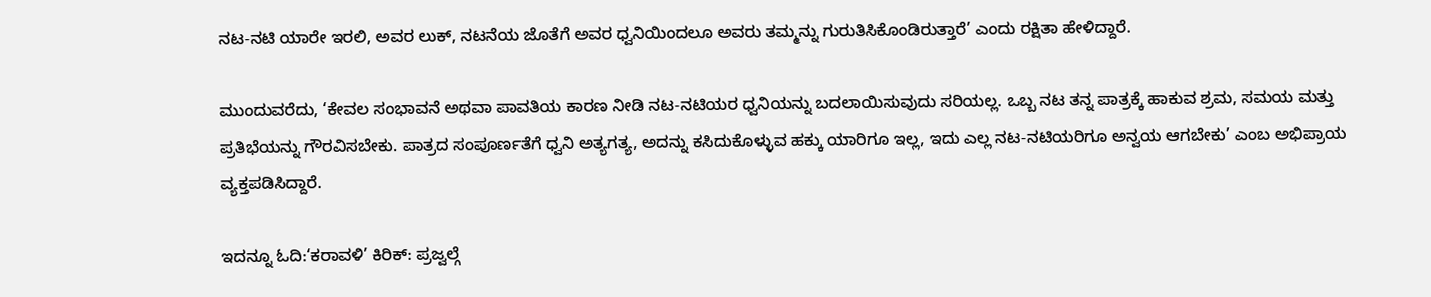ನಟ-ನಟಿ ಯಾರೇ ಇರಲಿ, ಅವರ ಲುಕ್, ನಟನೆಯ ಜೊತೆಗೆ ಅವರ ಧ್ವನಿಯಿಂದಲೂ ಅವರು ತಮ್ಮನ್ನು ಗುರುತಿಸಿಕೊಂಡಿರುತ್ತಾರೆ’ ಎಂದು ರಕ್ಷಿತಾ ಹೇಳಿದ್ದಾರೆ.

ಮುಂದುವರೆದು, ‘ಕೇವಲ ಸಂಭಾವನೆ ಅಥವಾ ಪಾವತಿಯ ಕಾರಣ ನೀಡಿ ನಟ-ನಟಿಯರ ಧ್ವನಿಯನ್ನು ಬದಲಾಯಿಸುವುದು ಸರಿಯಲ್ಲ. ಒಬ್ಬ ನಟ ತನ್ನ ಪಾತ್ರಕ್ಕೆ ಹಾಕುವ ಶ್ರಮ, ಸಮಯ ಮತ್ತು ಪ್ರತಿಭೆಯನ್ನು ಗೌರವಿಸಬೇಕು. ಪಾತ್ರದ ಸಂಪೂರ್ಣತೆಗೆ ಧ್ವನಿ ಅತ್ಯಗತ್ಯ, ಅದನ್ನು ಕಸಿದುಕೊಳ್ಳುವ ಹಕ್ಕು ಯಾರಿಗೂ ಇಲ್ಲ, ಇದು ಎಲ್ಲ ನಟ-ನಟಿಯರಿಗೂ ಅನ್ವಯ ಆಗಬೇಕು’ ಎಂಬ ಅಭಿಪ್ರಾಯ ವ್ಯಕ್ತಪಡಿಸಿದ್ದಾರೆ.

ಇದನ್ನೂ ಓದಿ:‘ಕರಾವಳಿ’ ಕಿರಿಕ್: ಪ್ರಜ್ವಲ್ಗೆ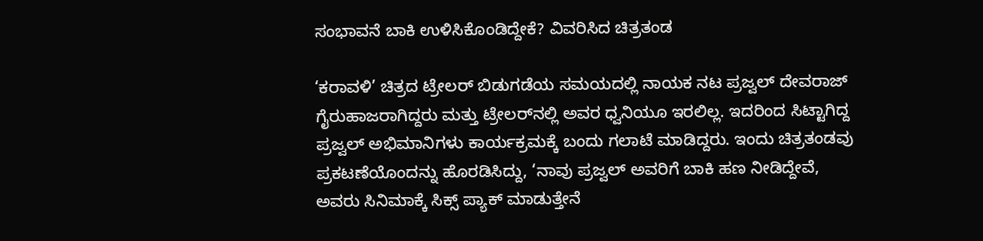ಸಂಭಾವನೆ ಬಾಕಿ ಉಳಿಸಿಕೊಂಡಿದ್ದೇಕೆ? ವಿವರಿಸಿದ ಚಿತ್ರತಂಡ

‘ಕರಾವಳಿ’ ಚಿತ್ರದ ಟ್ರೇಲರ್ ಬಿಡುಗಡೆಯ ಸಮಯದಲ್ಲಿ ನಾಯಕ ನಟ ಪ್ರಜ್ವಲ್ ದೇವರಾಜ್ ಗೈರುಹಾಜರಾಗಿದ್ದರು ಮತ್ತು ಟ್ರೇಲರ್‌ನಲ್ಲಿ ಅವರ ಧ್ವನಿಯೂ ಇರಲಿಲ್ಲ. ಇದರಿಂದ ಸಿಟ್ಟಾಗಿದ್ದ ಪ್ರಜ್ವಲ್ ಅಭಿಮಾನಿಗಳು ಕಾರ್ಯಕ್ರಮಕ್ಕೆ ಬಂದು ಗಲಾಟೆ ಮಾಡಿದ್ದರು. ಇಂದು ಚಿತ್ರತಂಡವು ಪ್ರಕಟಣೆಯೊಂದನ್ನು ಹೊರಡಿಸಿದ್ದು, ‘ನಾವು ಪ್ರಜ್ವಲ್ ಅವರಿಗೆ ಬಾಕಿ ಹಣ ನೀಡಿದ್ದೇವೆ, ಅವರು ಸಿನಿಮಾಕ್ಕೆ ಸಿಕ್ಸ್ ಪ್ಯಾಕ್ ಮಾಡುತ್ತೇನೆ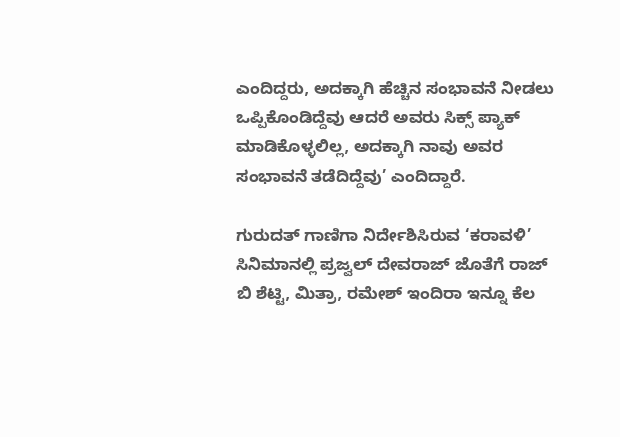ಎಂದಿದ್ದರು, ಅದಕ್ಕಾಗಿ ಹೆಚ್ಚಿನ ಸಂಭಾವನೆ ನೀಡಲು ಒಪ್ಪಿಕೊಂಡಿದ್ದೆವು ಆದರೆ ಅವರು ಸಿಕ್ಸ್ ಪ್ಯಾಕ್ ಮಾಡಿಕೊಳ್ಳಲಿಲ್ಲ, ಅದಕ್ಕಾಗಿ ನಾವು ಅವರ ಸಂಭಾವನೆ ತಡೆದಿದ್ದೆವು’ ಎಂದಿದ್ದಾರೆ.

ಗುರುದತ್ ಗಾಣಿಗಾ ನಿರ್ದೇಶಿಸಿರುವ ‘ಕರಾವಳಿ’ ಸಿನಿಮಾನಲ್ಲಿ ಪ್ರಜ್ವಲ್ ದೇವರಾಜ್ ಜೊತೆಗೆ ರಾಜ್ ಬಿ ಶೆಟ್ಟಿ, ಮಿತ್ರಾ, ರಮೇಶ್ ಇಂದಿರಾ ಇನ್ನೂ ಕೆಲ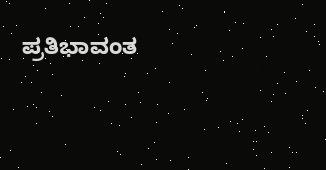ಪ್ರತಿಭಾವಂತ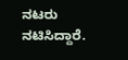ನಟರು ನಟಿಸಿದ್ದಾರೆ.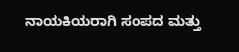ನಾಯಕಿಯರಾಗಿ ಸಂಪದ ಮತ್ತು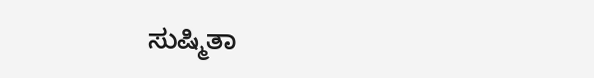ಸುಷ್ಮಿತಾ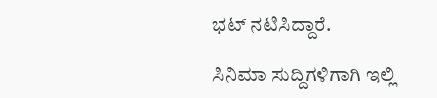ಭಟ್ ನಟಿಸಿದ್ದಾರೆ.

ಸಿನಿಮಾ ಸುದ್ದಿಗಳಿಗಾಗಿ ಇಲ್ಲಿ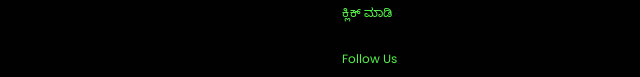ಕ್ಲಿಕ್ ಮಾಡಿ

Follow Us